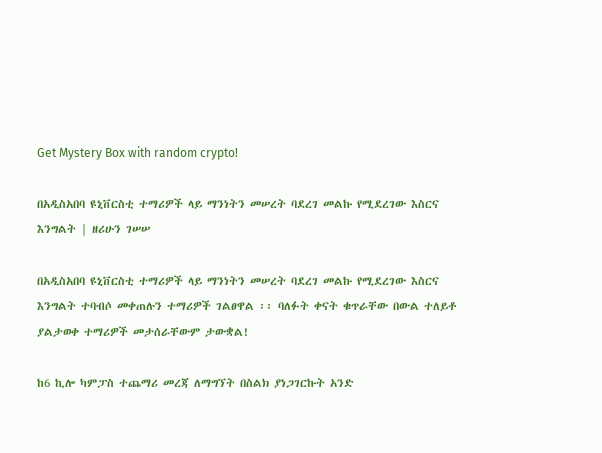Get Mystery Box with random crypto!

በአዲስአበባ ዩኒቨርስቲ ተማሪዎች ላይ ማንነትን መሠረት ባደረገ መልኩ የሚደረገው እስርና እንግልት | ዘሪሁን ገሠሠ

በአዲስአበባ ዩኒቨርስቲ ተማሪዎች ላይ ማንነትን መሠረት ባደረገ መልኩ የሚደረገው እስርና እንግልት ተባብሶ መቀጠሉን ተማሪዎች ገልፀዋል ፡፡ ባለፉት ቀናት ቁጥራቸው በውል ተለይቶ ያልታወቀ ተማሪዎች መታሰራቸውም ታውቋል!

ከ6 ኪሎ ካምፓስ ተጨማሪ መረጃ ለማግኘት በስልክ ያነጋገርኩት አንድ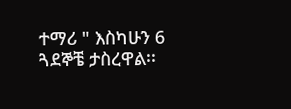ተማሪ " እስካሁን 6 ጓደኞቼ ታስረዋል፡፡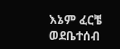እኔም ፈርቼ ወደቤተሰብ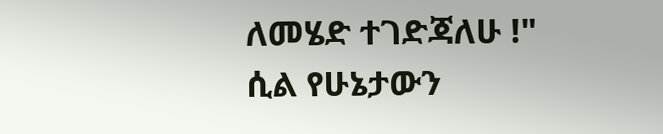ለመሄድ ተገድጃለሁ !" ሲል የሁኔታውን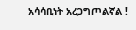አሳሳቢነት አረጋግጦልኛል !